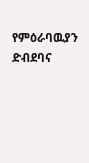የምዕራባዉያን ድብደባና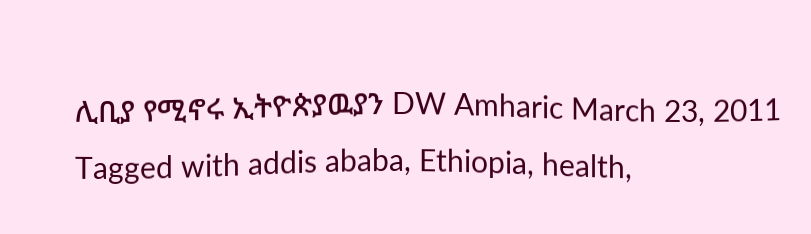ሊቢያ የሚኖሩ ኢትዮጵያዉያን DW Amharic March 23, 2011 Tagged with addis ababa, Ethiopia, health,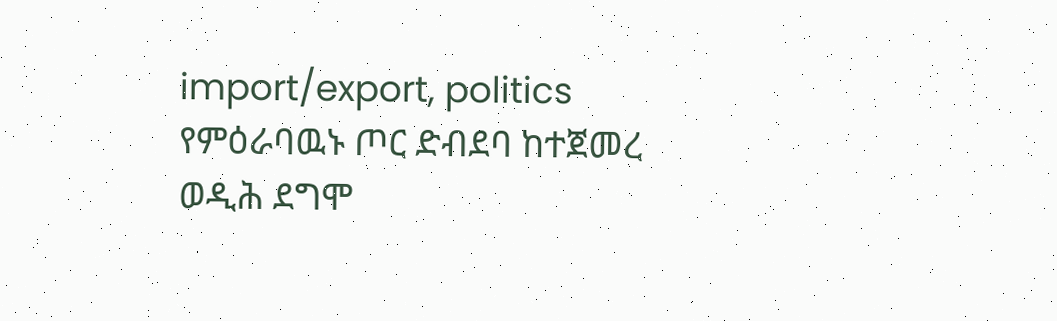import/export, politics የምዕራባዉኑ ጦር ድብደባ ከተጀመረ ወዲሕ ደግሞ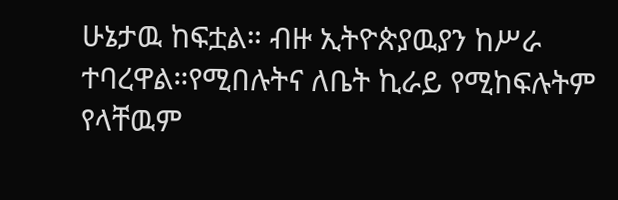ሁኔታዉ ከፍቷል። ብዙ ኢትዮጵያዉያን ከሥራ ተባረዋል።የሚበሉትና ለቤት ኪራይ የሚከፍሉትም የላቸዉም